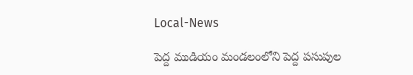Local-News

పెద్ద ముడియం మండలంలోని పెద్ద పసుపుల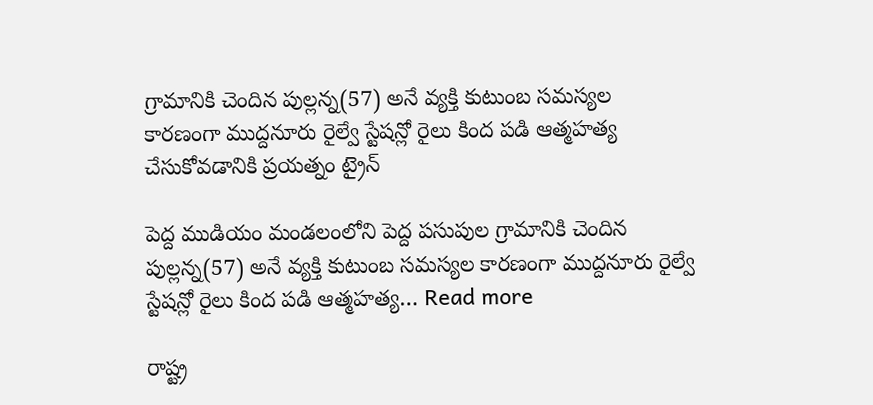గ్రామానికి చెందిన పుల్లన్న(57) అనే వ్యక్తి కుటుంబ సమస్యల కారణంగా ముద్దనూరు రైల్వే స్టేషన్లో రైలు కింద పడి ఆత్మహత్య చేసుకోవడానికి ప్రయత్నం ట్రైన్

పెద్ద ముడియం మండలంలోని పెద్ద పసుపుల గ్రామానికి చెందిన పుల్లన్న(57) అనే వ్యక్తి కుటుంబ సమస్యల కారణంగా ముద్దనూరు రైల్వే స్టేషన్లో రైలు కింద పడి ఆత్మహత్య… Read more

రాష్ట్ర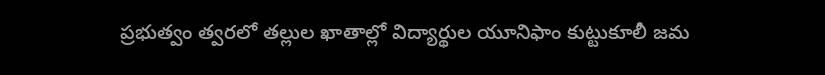ప్రభుత్వం త్వరలో తల్లుల ఖాతాల్లో విద్యార్థుల యూనిఫాం కుట్టుకూలీ జమ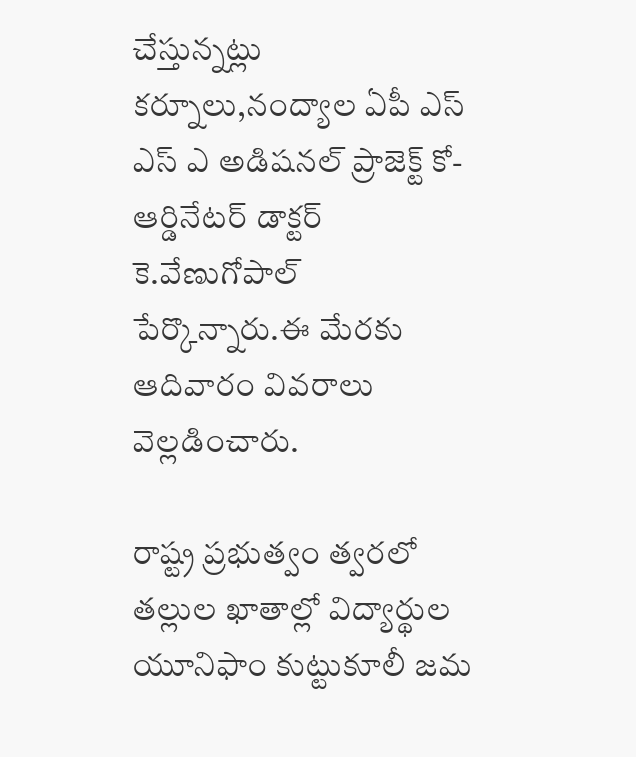చేస్తున్నట్లు కర్నూలు,నంద్యాల ఏపీ ఎస్ ఎస్ ఎ అడిషనల్ ప్రాజెక్ట్ కో-ఆర్డినేటర్ డాక్టర్ కె.వేణుగోపాల్ పేర్కొన్నారు.ఈ మేరకు ఆదివారం వివరాలు వెల్లడించారు.

రాష్ట్ర ప్రభుత్వం త్వరలో తల్లుల ఖాతాల్లో విద్యార్థుల యూనిఫాం కుట్టుకూలీ జమ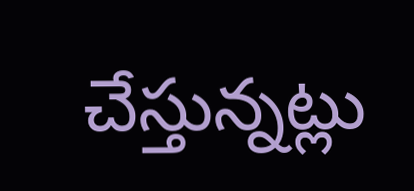చేస్తున్నట్లు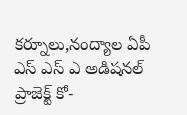కర్నూలు,నంద్యాల ఏపీ ఎస్ ఎస్ ఎ అడిషనల్ ప్రాజెక్ట్ కో-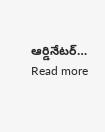ఆర్డినేటర్… Read more